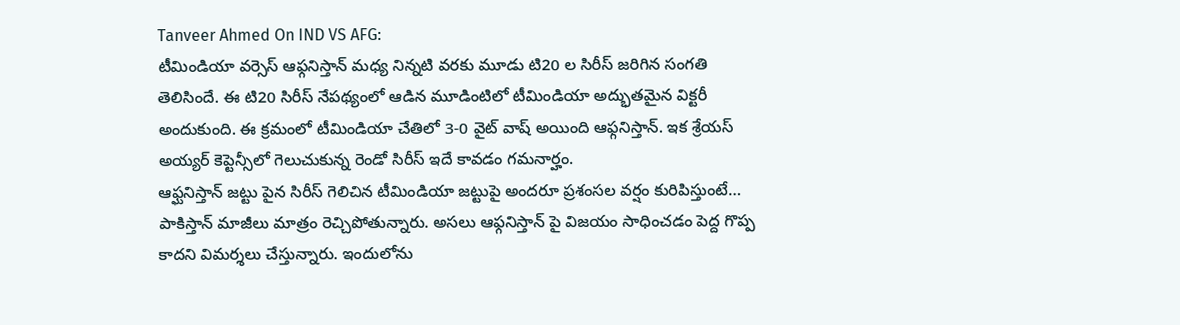Tanveer Ahmed On IND VS AFG:
టీమిండియా వర్సెస్ ఆఫ్గనిస్తాన్ మధ్య నిన్నటి వరకు మూడు టి20 ల సిరీస్ జరిగిన సంగతి తెలిసిందే. ఈ టి20 సిరీస్ నేపథ్యంలో ఆడిన మూడింటిలో టీమిండియా అద్భుతమైన విక్టరీ అందుకుంది. ఈ క్రమంలో టీమిండియా చేతిలో 3-0 వైట్ వాష్ అయింది ఆఫ్గనిస్తాన్. ఇక శ్రేయస్ అయ్యర్ కెప్టెన్సీలో గెలుచుకున్న రెండో సిరీస్ ఇదే కావడం గమనార్హం.
ఆఫ్ఘనిస్తాన్ జట్టు పైన సిరీస్ గెలిచిన టీమిండియా జట్టుపై అందరూ ప్రశంసల వర్షం కురిపిస్తుంటే… పాకిస్తాన్ మాజీలు మాత్రం రెచ్చిపోతున్నారు. అసలు ఆఫ్గనిస్తాన్ పై విజయం సాధించడం పెద్ద గొప్ప కాదని విమర్శలు చేస్తున్నారు. ఇందులోను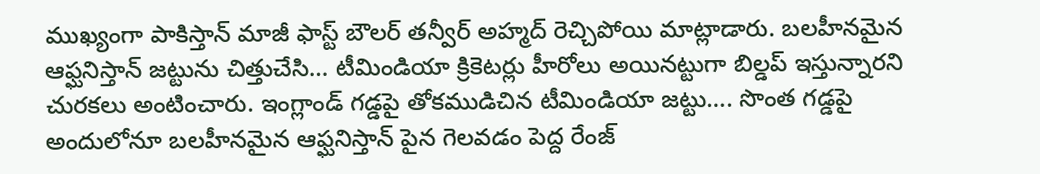ముఖ్యంగా పాకిస్తాన్ మాజీ ఫాస్ట్ బౌలర్ తన్వీర్ అహ్మద్ రెచ్చిపోయి మాట్లాడారు. బలహీనమైన ఆఫ్ఘనిస్తాన్ జట్టును చిత్తుచేసి… టీమిండియా క్రికెటర్లు హీరోలు అయినట్టుగా బిల్డప్ ఇస్తున్నారని చురకలు అంటించారు. ఇంగ్లాండ్ గడ్డపై తోకముడిచిన టీమిండియా జట్టు…. సొంత గడ్డపై అందులోనూ బలహీనమైన ఆఫ్ఘనిస్తాన్ పైన గెలవడం పెద్ద రేంజ్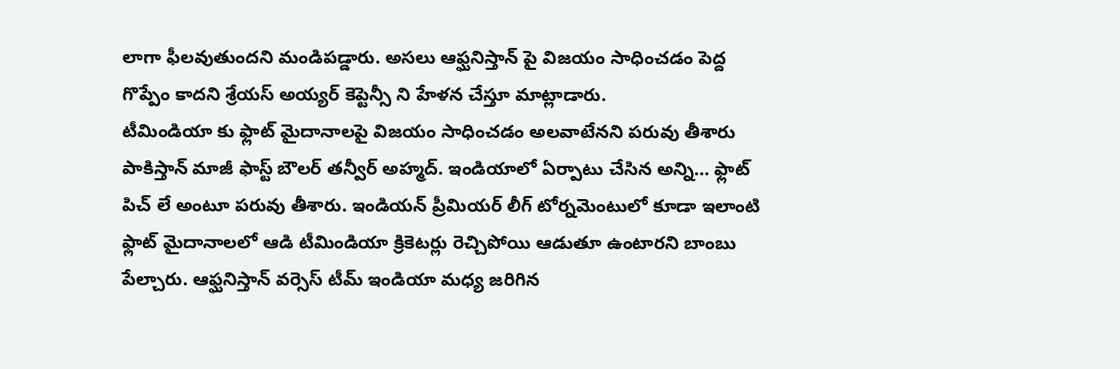లాగా ఫీలవుతుందని మండిపడ్డారు. అసలు ఆఫ్ఘనిస్తాన్ పై విజయం సాధించడం పెద్ద గొప్పేం కాదని శ్రేయస్ అయ్యర్ కెప్టెన్సీ ని హేళన చేస్తూ మాట్లాడారు.
టీమిండియా కు ఫ్లాట్ మైదానాలపై విజయం సాధించడం అలవాటేనని పరువు తీశారు పాకిస్తాన్ మాజీ ఫాస్ట్ బౌలర్ తన్వీర్ అహ్మద్. ఇండియాలో ఏర్పాటు చేసిన అన్ని… ఫ్లాట్ పిచ్ లే అంటూ పరువు తీశారు. ఇండియన్ ప్రీమియర్ లీగ్ టోర్నమెంటులో కూడా ఇలాంటి ఫ్లాట్ మైదానాలలో ఆడి టీమిండియా క్రికెటర్లు రెచ్చిపోయి ఆడుతూ ఉంటారని బాంబు పేల్చారు. ఆఫ్ఘనిస్తాన్ వర్సెస్ టీమ్ ఇండియా మధ్య జరిగిన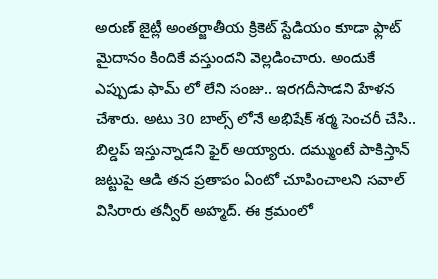అరుణ్ జైట్లీ అంతర్జాతీయ క్రికెట్ స్టేడియం కూడా ఫ్లాట్ మైదానం కిందికే వస్తుందని వెల్లడించారు. అందుకే ఎప్పుడు ఫామ్ లో లేని సంజు.. ఇరగదీసాడని హేళన చేశారు. అటు 30 బాల్స్ లోనే అభిషేక్ శర్మ సెంచరీ చేసి.. బిల్డప్ ఇస్తున్నాడని ఫైర్ అయ్యారు. దమ్ముంటే పాకిస్తాన్ జట్టుపై ఆడి తన ప్రతాపం ఏంటో చూపించాలని సవాల్ విసిరారు తన్వీర్ అహ్మద్. ఈ క్రమంలో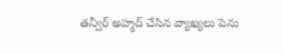తన్వీర్ అహ్మద్ చేసిన వ్యాఖ్యలు పెను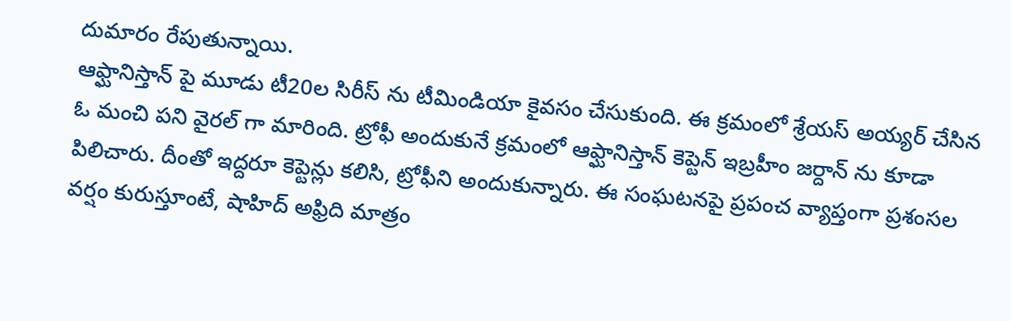దుమారం రేపుతున్నాయి.
ఆఫ్ఘానిస్తాన్ పై మూడు టీ20ల సిరీస్ ను టీమిండియా కైవసం చేసుకుంది. ఈ క్రమంలో శ్రేయస్ అయ్యర్ చేసిన ఓ మంచి పని వైరల్ గా మారింది. ట్రోఫీ అందుకునే క్రమంలో ఆఫ్ఘానిస్తాన్ కెప్టెన్ ఇబ్రహీం జర్దాన్ ను కూడా పిలిచారు. దీంతో ఇద్దరూ కెప్టెన్లు కలిసి, ట్రోఫీని అందుకున్నారు. ఈ సంఘటనపై ప్రపంచ వ్యాప్తంగా ప్రశంసల వర్షం కురుస్తూంటే, షాహిద్ అఫ్రిది మాత్రం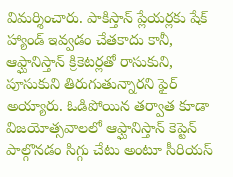విమర్శించారు. పాకిస్తాన్ ప్లేయర్లకు షేక్ హ్యాండ్ ఇవ్వడం చేతకాదు కానీ, ఆఫ్ఘానిస్తాన్ క్రికెటర్లతో రాసుకుని, పూసుకుని తిరుగుతున్నారని ఫైర్ అయ్యారు. ఓడిపోయిన తర్వాత కూడా విజయోత్సవాలలో ఆఫ్ఘానిస్తాన్ కెప్టెన్ పాల్గొనడం సిగ్గు చేటు అంటూ సీరియస్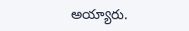అయ్యారు.